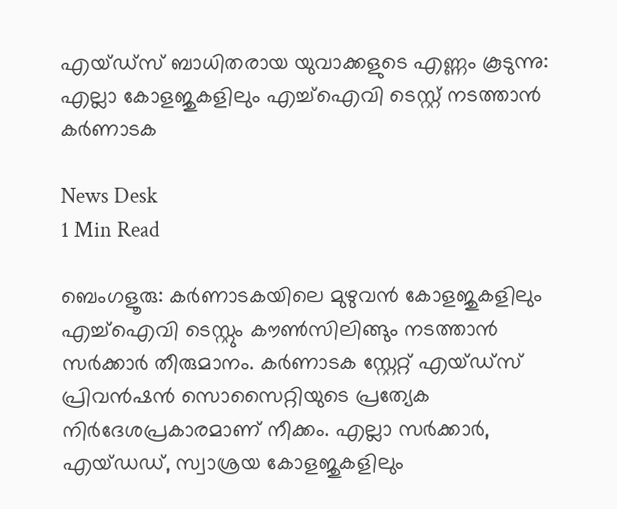എയ്ഡ്സ് ബാധിതരായ യുവാക്കളുടെ എണ്ണം കൂടുന്നു: എല്ലാ കോളജുകളിലും എച്ച്ഐവി ടെസ്റ്റ് നടത്താൻ കർണാടക

News Desk
1 Min Read

ബെംഗളൂരു: കർണാടകയിലെ മുഴുവൻ കോളജുകളിലും എച്ച്ഐവി ടെസ്റ്റും കൗൺസിലിങ്ങും നടത്താൻ‌ സർക്കാർ തീരുമാനം. കർണാടക സ്റ്റേറ്റ് എയ്ഡ്സ് പ്രിവൻഷൻ സൊസൈറ്റിയുടെ പ്രത്യേക നിർദേശപ്രകാരമാണ് നീക്കം. എല്ലാ സർക്കാർ, എയ്ഡഡ്, സ്വാശ്രയ കോളജുകളിലും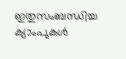ഇതുസംബന്ധിച്ച ക്യാംപുകൾ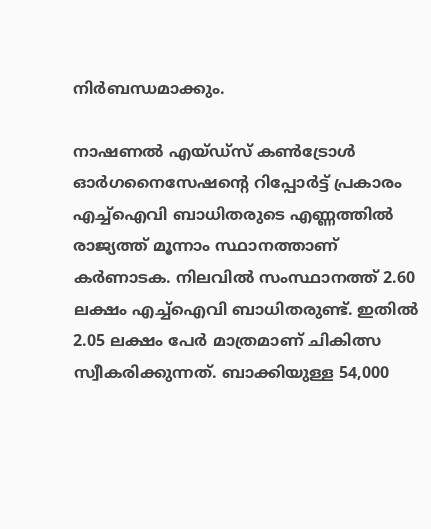നിർബന്ധമാക്കും.

നാഷണൽ എയ്ഡ്സ് കൺട്രോൾ ഓർഗനൈസേഷന്റെ റിപ്പോർട്ട് പ്രകാരം എച്ച്ഐവി ബാധിതരുടെ എണ്ണത്തിൽ രാജ്യത്ത് മൂന്നാം സ്ഥാനത്താണ് കർണാടക. നിലവിൽ സംസ്ഥാനത്ത് 2.60 ലക്ഷം എച്ച്ഐവി ബാധിതരുണ്ട്. ഇതിൽ 2.05 ലക്ഷം പേർ മാത്രമാണ് ചികിത്സ സ്വീകരിക്കുന്നത്. ബാക്കിയുള്ള 54,000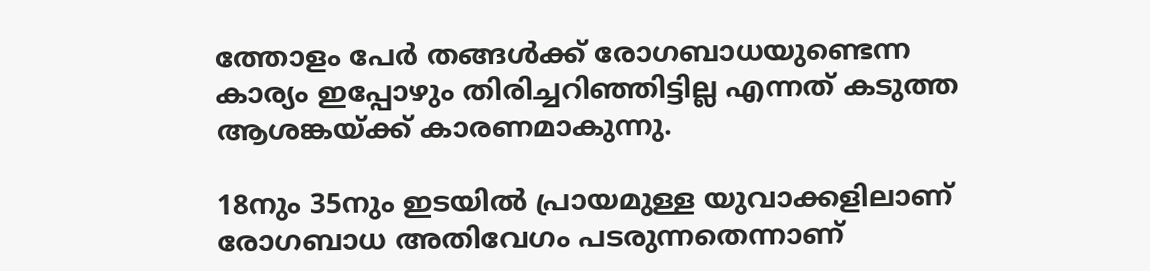ത്തോളം പേർ തങ്ങൾക്ക് രോഗബാധയുണ്ടെന്ന കാര്യം ഇപ്പോഴും തിരിച്ചറിഞ്ഞിട്ടില്ല എന്നത് കടുത്ത ആശങ്കയ്ക്ക് കാരണമാകുന്നു.

18നും 35നും ഇടയിൽ പ്രായമുള്ള യുവാക്കളിലാണ് രോഗബാധ അതിവേഗം പടരുന്നതെന്നാണ്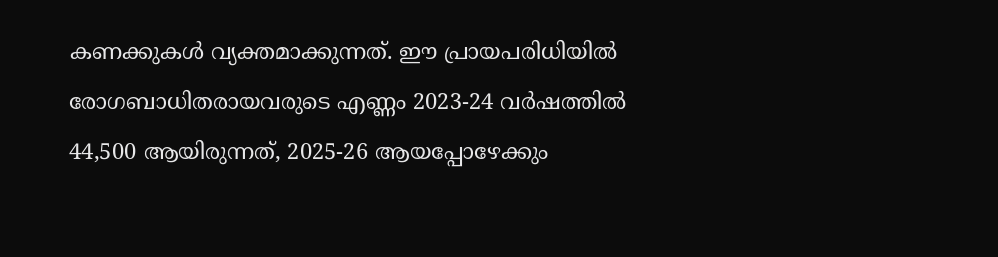കണക്കുകൾ വ്യക്തമാക്കുന്നത്. ഈ പ്രായപരിധിയിൽ രോഗബാധിതരായവരുടെ എണ്ണം 2023-24 വർഷത്തിൽ 44,500 ആയിരുന്നത്, 2025-26 ആയപ്പോഴേക്കും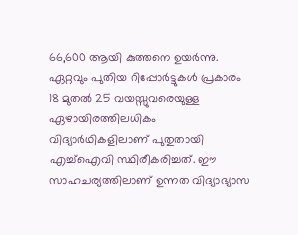66,600 ആയി കുത്തനെ ഉയർന്നു. ഏറ്റവും പുതിയ റിപ്പോർട്ടുകൾ പ്രകാരം 18 മുതൽ 25 വയസ്സുവരെയുള്ള ഏഴായിരത്തിലധികം വിദ്യാർഥികളിലാണ് പുതുതായി എച്ച്ഐവി സ്ഥിരീകരിച്ചത്. ഈ സാഹചര്യത്തിലാണ് ഉന്നത വിദ്യാഭ്യാസ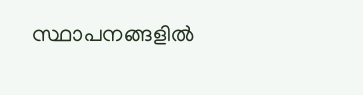സ്ഥാപനങ്ങളിൽ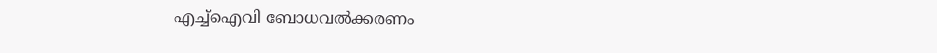എച്ച്ഐവി ബോധവൽക്കരണം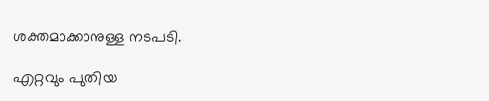ശക്തമാക്കാനുള്ള നടപടി.

എറ്റവും പുതിയ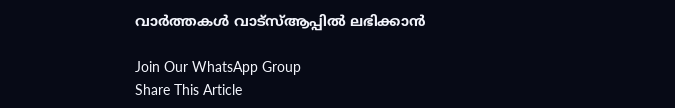വാർത്തകൾ വാട്സ്ആപ്പിൽ ലഭിക്കാൻ

Join Our WhatsApp Group
Share This Article